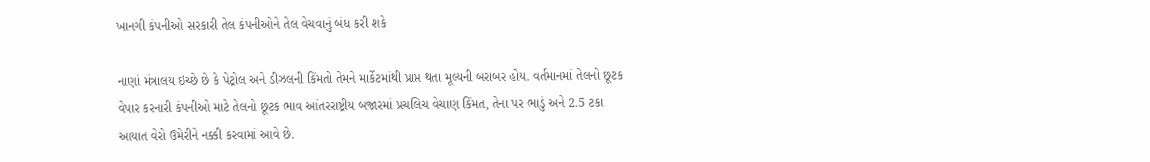ખાનગી કંપનીઓ સરકારી તેલ કંપનીઓને તેલ વેચવાનું બંધ કરી શકે

નાણાં મંત્રાલય ઇચ્છે છે કે પેટ્રોલ અને ડીઝલની કિંમતો તેમને માર્કેટમાંથી પ્રાપ્ત થતા મૂલ્યની બરાબર હોય. વર્તમાનમાં તેલનો છૂટક વેપાર કરનારી કંપનીઓ માટે તેલનો છૂટક ભાવ આંતરરાષ્ટ્રીય બજારમાં પ્રચલિચ વેચાણ કિંમત, તેના પર ભાડું અને 2.5 ટકા આયાત વેરો ઉમેરીને નક્કી કરવામાં આવે છે.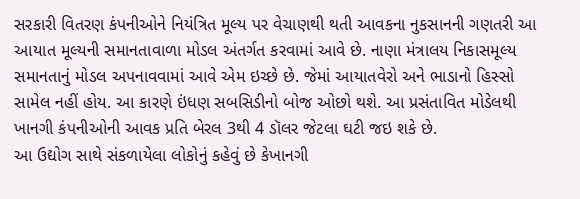સરકારી વિતરણ કંપનીઓને નિયંત્રિત મૂલ્ય પર વેચાણથી થતી આવકના નુકસાનની ગણતરી આ આયાત મૂલ્યની સમાનતાવાળા મોડલ અંતર્ગત કરવામાં આવે છે. નાણા મંત્રાલય નિકાસમૂલ્ય સમાનતાનું મોડલ અપનાવવામાં આવે એમ ઇચ્છે છે. જેમાં આયાતવેરો અને ભાડાનો હિસ્સો સામેલ નહીં હોય. આ કારણે ઇંધણ સબસિડીનો બોજ ઓછો થશે. આ પ્રસંતાવિત મોડેલથી ખાનગી કંપનીઓની આવક પ્રતિ બેરલ 3થી 4 ડૉલર જેટલા ઘટી જઇ શકે છે.
આ ઉદ્યોગ સાથે સંકળાયેલા લોકોનું કહેવું છે કેખાનગી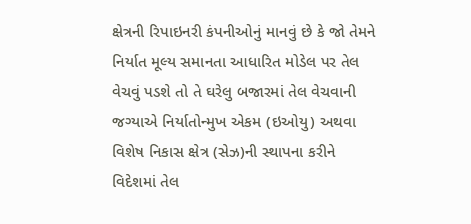ક્ષેત્રની રિપાઇનરી કંપનીઓનું માનવું છે કે જો તેમને નિર્યાત મૂલ્ય સમાનતા આધારિત મોડેલ પર તેલ વેચવું પડશે તો તે ઘરેલુ બજારમાં તેલ વેચવાની જગ્યાએ નિર્યાતોન્મુખ એકમ (ઇઓયુ) અથવા વિશેષ નિકાસ ક્ષેત્ર (સેઝ)ની સ્થાપના કરીને વિદેશમાં તેલ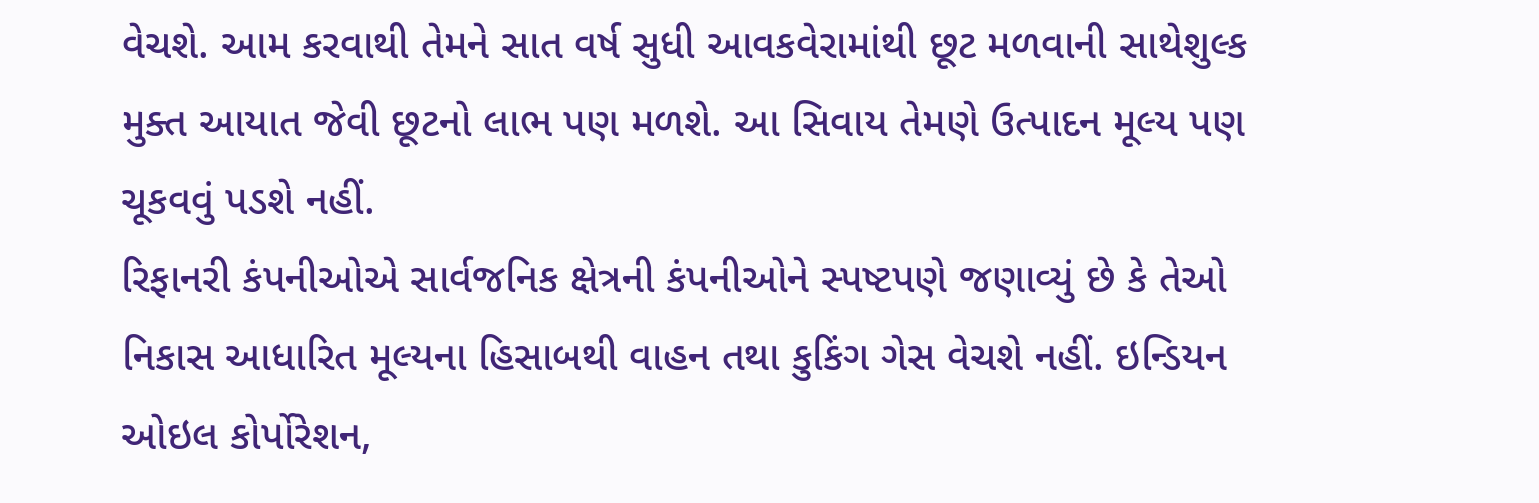વેચશે. આમ કરવાથી તેમને સાત વર્ષ સુધી આવકવેરામાંથી છૂટ મળવાની સાથેશુલ્ક મુક્ત આયાત જેવી છૂટનો લાભ પણ મળશે. આ સિવાય તેમણે ઉત્પાદન મૂલ્ય પણ ચૂકવવું પડશે નહીં.
રિફાનરી કંપનીઓએ સાર્વજનિક ક્ષેત્રની કંપનીઓને સ્પષ્ટપણે જણાવ્યું છે કે તેઓ નિકાસ આધારિત મૂલ્યના હિસાબથી વાહન તથા કુકિંગ ગેસ વેચશે નહીં. ઇન્ડિયન ઓઇલ કોર્પોરેશન,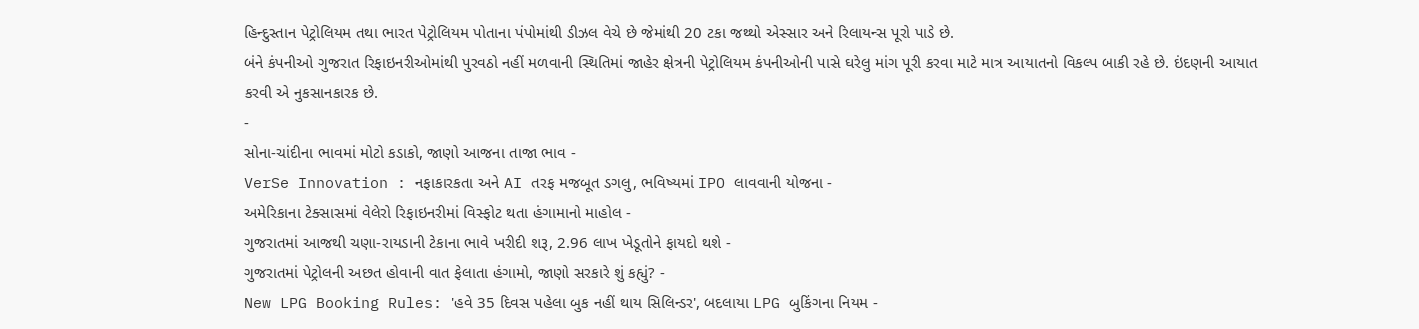હિન્દુસ્તાન પેટ્રોલિયમ તથા ભારત પેટ્રોલિયમ પોતાના પંપોમાંથી ડીઝલ વેચે છે જેમાંથી 20 ટકા જથ્થો એસ્સાર અને રિલાયન્સ પૂરો પાડે છે.
બંને કંપનીઓ ગુજરાત રિફાઇનરીઓમાંથી પુરવઠો નહીં મળવાની સ્થિતિમાં જાહેર ક્ષેત્રની પેટ્રોલિયમ કંપનીઓની પાસે ઘરેલુ માંગ પૂરી કરવા માટે માત્ર આયાતનો વિકલ્પ બાકી રહે છે. ઇંદણની આયાત કરવી એ નુકસાનકારક છે.
-
સોના-ચાંદીના ભાવમાં મોટો કડાકો, જાણો આજના તાજા ભાવ -
VerSe Innovation : નફાકારકતા અને AI તરફ મજબૂત ડગલુ, ભવિષ્યમાં IPO લાવવાની યોજના -
અમેરિકાના ટેક્સાસમાં વેલેરો રિફાઇનરીમાં વિસ્ફોટ થતા હંગામાનો માહોલ -
ગુજરાતમાં આજથી ચણા-રાયડાની ટેકાના ભાવે ખરીદી શરૂ, 2.96 લાખ ખેડૂતોને ફાયદો થશે -
ગુજરાતમાં પેટ્રોલની અછત હોવાની વાત ફેલાતા હંગામો, જાણો સરકારે શું કહ્યું? -
New LPG Booking Rules: 'હવે 35 દિવસ પહેલા બુક નહીં થાય સિલિન્ડર', બદલાયા LPG બુકિંગના નિયમ -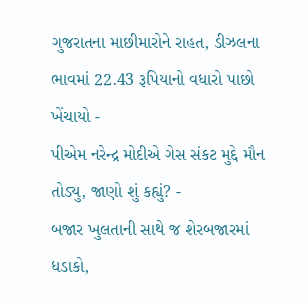ગુજરાતના માછીમારોને રાહત, ડીઝલના ભાવમાં 22.43 રૂપિયાનો વધારો પાછો ખેંચાયો -
પીએમ નરેન્દ્ર મોદીએ ગેસ સંકટ મુદ્દે મૌન તોડ્યુ, જાણો શું કહ્યું? -
બજાર ખુલતાની સાથે જ શેરબજારમાં ધડાકો,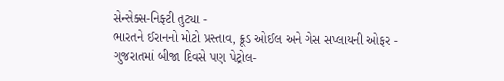સેન્સેક્સ-નિફ્ટી તુટ્યા -
ભારતને ઈરાનનો મોટો પ્રસ્તાવ, ક્રૂડ ઓઈલ અને ગેસ સપ્લાયની ઓફર -
ગુજરાતમાં બીજા દિવસે પણ પેટ્રોલ-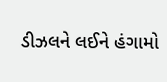ડીઝલને લઈને હંગામો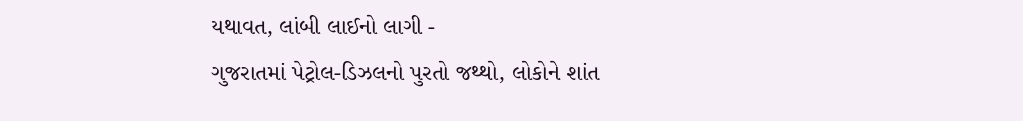યથાવત, લાંબી લાઈનો લાગી -
ગુજરાતમાં પેટ્રોલ-ડિઝલનો પુરતો જથ્થો, લોકોને શાંત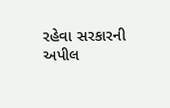રહેવા સરકારની અપીલ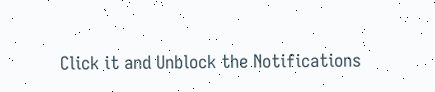Click it and Unblock the Notifications